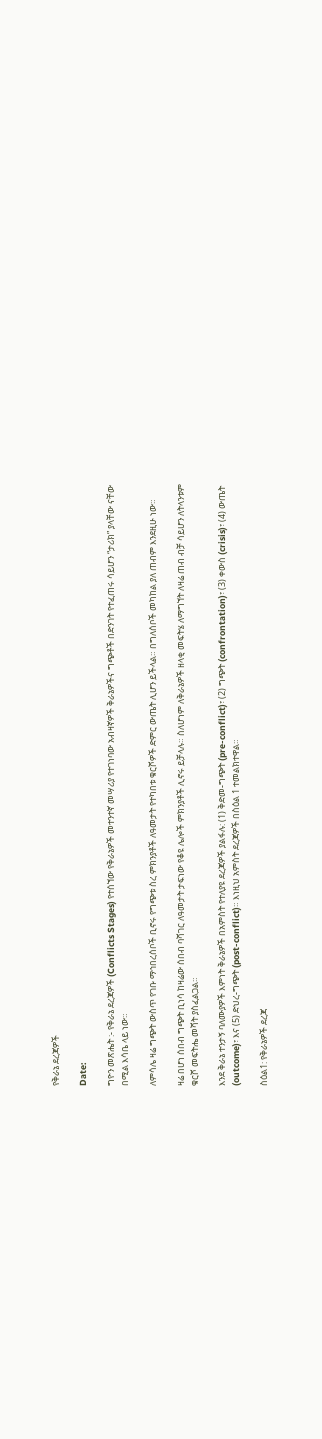የቅራኔ ደረጃዎች

Date:

ግዮን መጽሔት :- የቅራኔ ደረጃዎች (Conflicts Stages) የተሰኘው የቅራኔዎች መተንተኛ መሣሪያ የተገነባው አብዛኛዎች ቅራኔዎችና ግጭቶች በድንገት የተፈጠሩ ሳይሆን “ታሪክ” ያላቸው ናቸው በሚል እሳቤ ላይ ነው።

ለምሳሌ ዛሬ ግጭት ውስጥ የገቡ ማኅበረሰቦች ቢኖሩ የግጭቱ ስረ ምክንያቶች ለዓመታት የተካበቱ ቁርሾዎች ድምር ውጤት ሊሆን ይችላል። በግለሰቦች መካከል ያለ ጠብም እንደዚሁ ነው።

ዛሬ በሆነ ሰበብ ግጭት ቢነሳ ከዛሬው ሰበብ ባሻገር ለዓመታት ታፍነው የቆዩ ሌሎች ምክንያቶች ሊኖሩ ይቻላሉ። ስለሆነም ለቅራኔዎች ዘላቂ መፍትሄ ለማግኘት ለዛሬ ጠብ ብቻ ሳይሆን ለትላንቱም ቁርሾ መፍትሔ መሻት ያስፈልጋል።

እንደ ቅራኔ ተንታኝ ባለሙያዎች እምነት ቅራኔዎች በአምስት የተለያዩ ደረጃዎች ያልፋሉ: (1) ቅድመ-ግጭት (pre-conflict)፣ (2) ግጭት (confrontation)፣ (3) ቀውስ (crisis)፣ (4) ውጤት (outcome)፣ እና (5) ድህረ-ግጭት (post-conflict)። እነዚህ አምስት ደረጃዎች በስዕል 1 ተመልክተዋል።

ስዕል1: የቅራኔዎች ደረጃ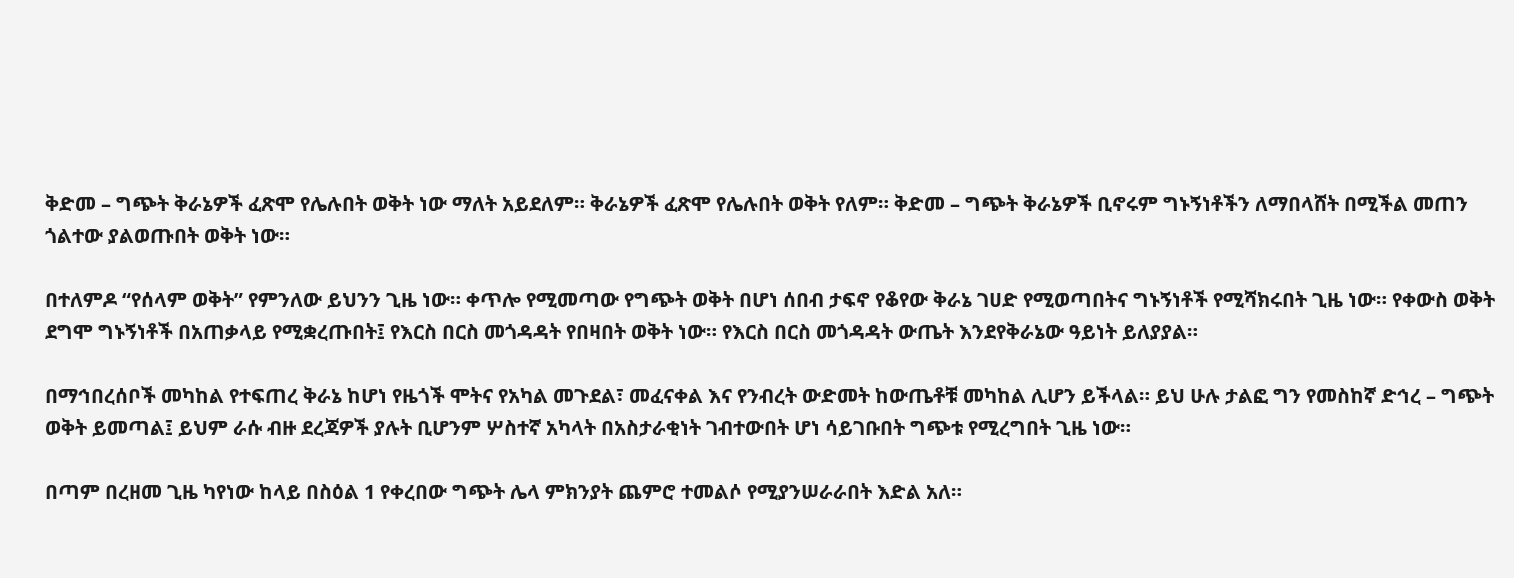ቅድመ – ግጭት ቅራኔዎች ፈጽሞ የሌሉበት ወቅት ነው ማለት አይደለም። ቅራኔዎች ፈጽሞ የሌሉበት ወቅት የለም። ቅድመ – ግጭት ቅራኔዎች ቢኖሩም ግኑኝነቶችን ለማበላሸት በሚችል መጠን ጎልተው ያልወጡበት ወቅት ነው።

በተለምዶ “የሰላም ወቅት” የምንለው ይህንን ጊዜ ነው። ቀጥሎ የሚመጣው የግጭት ወቅት በሆነ ሰበብ ታፍኖ የቆየው ቅራኔ ገሀድ የሚወጣበትና ግኑኝነቶች የሚሻክሩበት ጊዜ ነው። የቀውስ ወቅት ደግሞ ግኑኝነቶች በአጠቃላይ የሚቋረጡበት፤ የእርስ በርስ መጎዳዳት የበዛበት ወቅት ነው። የእርስ በርስ መጎዳዳት ውጤት እንደየቅራኔው ዓይነት ይለያያል።

በማኅበረሰቦች መካከል የተፍጠረ ቅራኔ ከሆነ የዜጎች ሞትና የአካል መጉደል፣ መፈናቀል እና የንብረት ውድመት ከውጤቶቹ መካከል ሊሆን ይችላል። ይህ ሁሉ ታልፎ ግን የመስከኛ ድኅረ – ግጭት ወቅት ይመጣል፤ ይህም ራሱ ብዙ ደረጃዎች ያሉት ቢሆንም ሦስተኛ አካላት በአስታራቂነት ገብተውበት ሆነ ሳይገቡበት ግጭቱ የሚረግበት ጊዜ ነው።

በጣም በረዘመ ጊዜ ካየነው ከላይ በስዕል 1 የቀረበው ግጭት ሌላ ምክንያት ጨምሮ ተመልሶ የሚያንሠራራበት እድል አለ።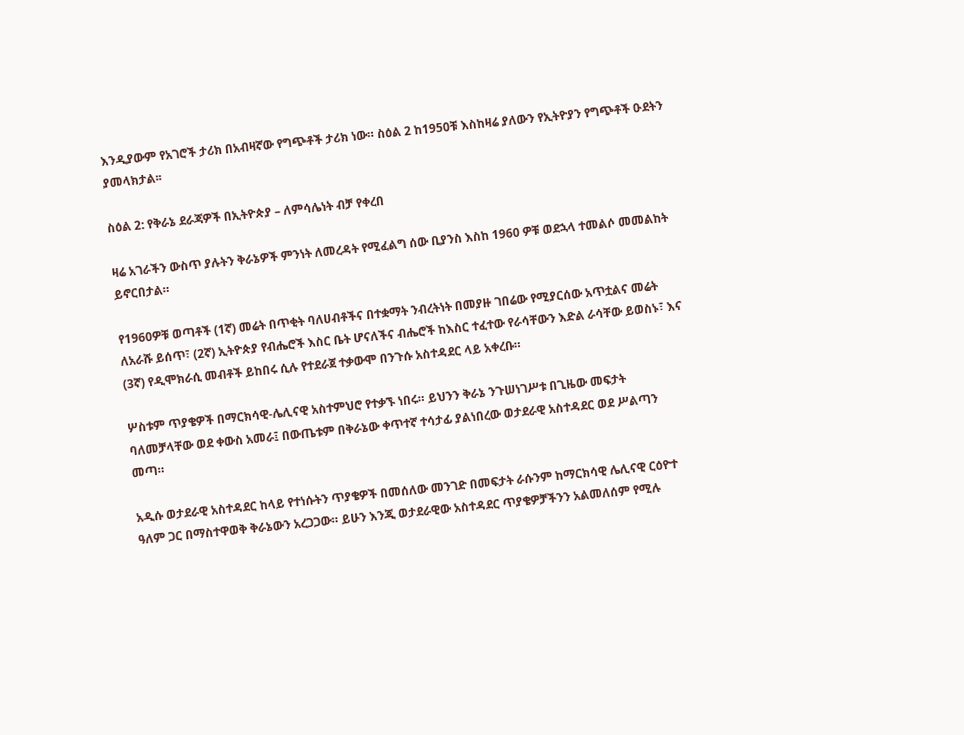እንዲያውም የአገሮች ታሪክ በአብዛኛው የግጭቶች ታሪክ ነው። ስዕል 2 ከ1950ቹ እስከዛሬ ያለውን የኢትዮያን የግጭቶች ዑደትን ያመላክታል፡፡

ስዕል 2: የቅራኔ ደራጃዎች በኢትዮጵያ – ለምሳሌነት ብቻ የቀረበ

ዛሬ አገራችን ውስጥ ያሉትን ቅራኔዎች ምንነት ለመረዳት የሚፈልግ ሰው ቢያንስ እስከ 1960 ዎቹ ወደኋላ ተመልሶ መመልከት ይኖርበታል።

የ1960ዎቹ ወጣቶች (1ኛ) መሬት በጥቂት ባለሀብቶችና በተቋማት ንብረትነት በመያዙ ገበሬው የሚያርሰው አጥቷልና መሬት ለአራሹ ይሰጥ፣ (2ኛ) ኢትዮጵያ የብሔሮች እስር ቤት ሆናለችና ብሔሮች ከእስር ተፈተው የራሳቸውን እድል ራሳቸው ይወስኑ፣ እና (3ኛ) የዲሞክራሲ መብቶች ይከበሩ ሲሉ የተደራጀ ተቃውሞ በንጉሱ አስተዳደር ላይ አቀረቡ።

ሦስቱም ጥያቄዎች በማርክሳዊ-ሌሊናዊ አስተምህሮ የተቃኙ ነበሩ። ይህንን ቅራኔ ንጉሠነገሥቱ በጊዜው መፍታት ባለመቻላቸው ወደ ቀውስ አመራ፤ በውጤቱም በቅራኔው ቀጥተኛ ተሳታፊ ያልነበረው ወታደራዊ አስተዳደር ወደ ሥልጣን መጣ።

አዲሱ ወታደራዊ አስተዳደር ከላይ የተነሱትን ጥያቄዎች በመሰለው መንገድ በመፍታት ራሱንም ከማርክሳዊ ሌሊናዊ ርዕዮተ ዓለም ጋር በማስተዋወቅ ቅራኔውን አረጋጋው። ይሁን እንጂ ወታደራዊው አስተዳደር ጥያቄዎቻችንን አልመለሰም የሚሉ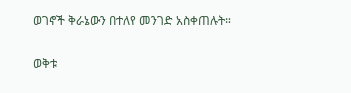ወገኖች ቅራኔውን በተለየ መንገድ አስቀጠሉት።

ወቅቱ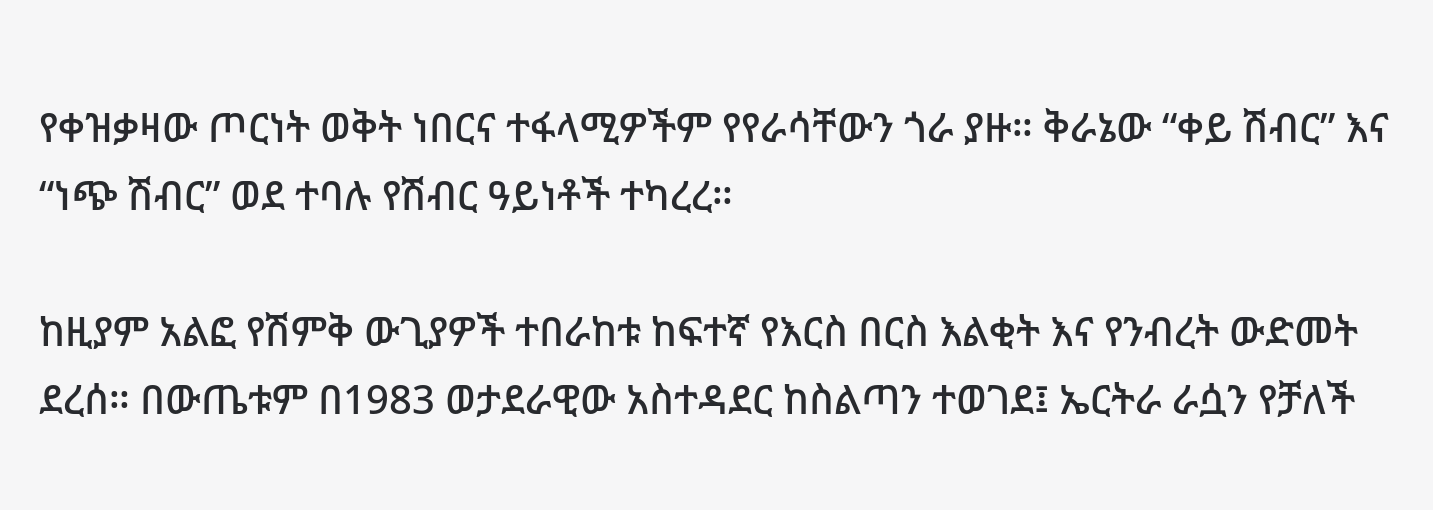የቀዝቃዛው ጦርነት ወቅት ነበርና ተፋላሚዎችም የየራሳቸውን ጎራ ያዙ። ቅራኔው “ቀይ ሽብር” እና “ነጭ ሽብር” ወደ ተባሉ የሽብር ዓይነቶች ተካረረ።

ከዚያም አልፎ የሽምቅ ውጊያዎች ተበራከቱ ከፍተኛ የእርስ በርስ እልቂት እና የንብረት ውድመት ደረሰ። በውጤቱም በ1983 ወታደራዊው አስተዳደር ከስልጣን ተወገደ፤ ኤርትራ ራሷን የቻለች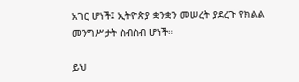አገር ሆነች፤ ኢትዮጵያ ቋንቋን መሠረት ያደረጉ የክልል መንግሥታት ስብስብ ሆነች።

ይህ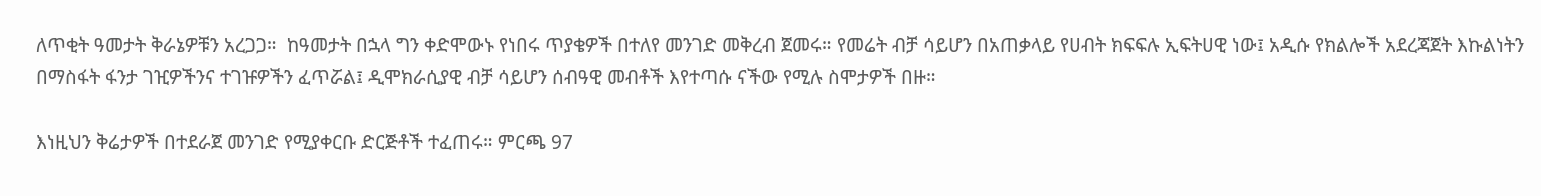ለጥቂት ዓመታት ቅራኔዎቹን አረጋጋ።  ከዓመታት በኋላ ግን ቀድሞውኑ የነበሩ ጥያቄዎች በተለየ መንገድ መቅረብ ጀመሩ። የመሬት ብቻ ሳይሆን በአጠቃላይ የሀብት ክፍፍሉ ኢፍትሀዊ ነው፤ አዲሱ የክልሎች አደረጃጀት እኩልነትን በማስፋት ፋንታ ገዢዎችንና ተገዡዎችን ፈጥሯል፤ ዲሞክራሲያዊ ብቻ ሳይሆን ሰብዓዊ መብቶች እየተጣሱ ናችው የሚሉ ስሞታዎች በዙ።

እነዚህን ቅሬታዎች በተደራጀ መንገድ የሚያቀርቡ ድርጅቶች ተፈጠሩ። ምርጫ 97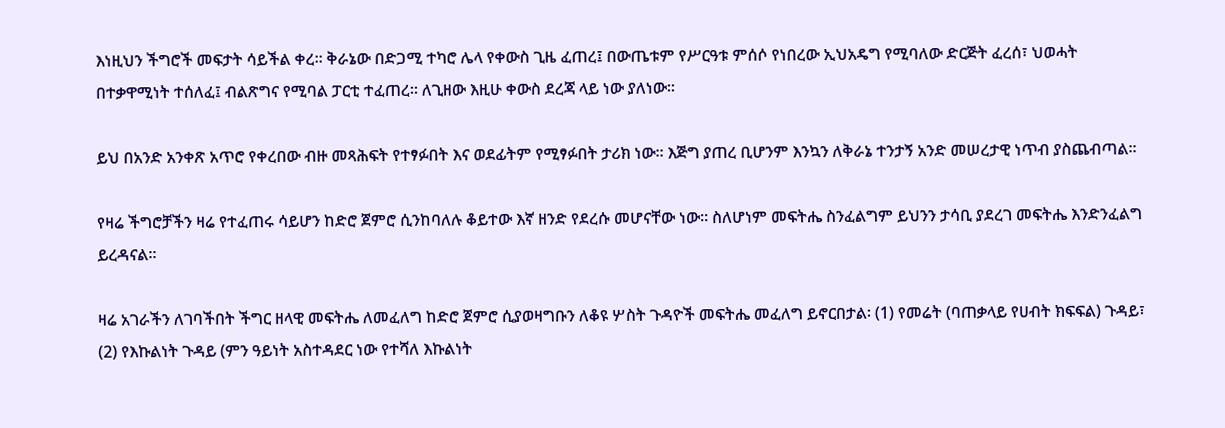እነዚህን ችግሮች መፍታት ሳይችል ቀረ። ቅራኔው በድጋሚ ተካሮ ሌላ የቀውስ ጊዜ ፈጠረ፤ በውጤቱም የሥርዓቱ ምሰሶ የነበረው ኢህአዴግ የሚባለው ድርጅት ፈረሰ፣ ህወሓት በተቃዋሚነት ተሰለፈ፤ ብልጽግና የሚባል ፓርቲ ተፈጠረ። ለጊዘው እዚሁ ቀውስ ደረጃ ላይ ነው ያለነው።

ይህ በአንድ አንቀጽ አጥሮ የቀረበው ብዙ መጻሕፍት የተፃፉበት እና ወደፊትም የሚፃፉበት ታሪክ ነው። እጅግ ያጠረ ቢሆንም እንኳን ለቅራኔ ተንታኝ አንድ መሠረታዊ ነጥብ ያስጨብጣል።

የዛሬ ችግሮቻችን ዛሬ የተፈጠሩ ሳይሆን ከድሮ ጀምሮ ሲንከባለሉ ቆይተው እኛ ዘንድ የደረሱ መሆናቸው ነው። ስለሆነም መፍትሔ ስንፈልግም ይህንን ታሳቢ ያደረገ መፍትሔ እንድንፈልግ ይረዳናል።

ዛሬ አገራችን ለገባችበት ችግር ዘላዊ መፍትሔ ለመፈለግ ከድሮ ጀምሮ ሲያወዛግቡን ለቆዩ ሦስት ጉዳዮች መፍትሔ መፈለግ ይኖርበታል፡ (1) የመሬት (ባጠቃላይ የሀብት ክፍፍል) ጉዳይ፣ (2) የእኩልነት ጉዳይ (ምን ዓይነት አስተዳደር ነው የተሻለ እኩልነት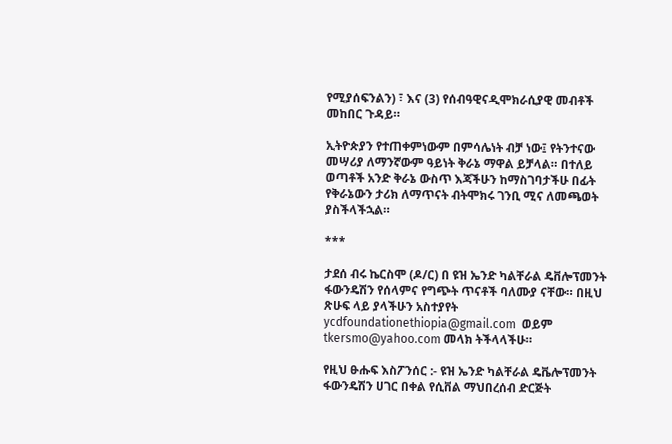የሚያሰፍንልን) ፣ እና (3) የሰብዓዊናዲሞክራሲያዊ መብቶች መከበር ጉዳይ።

ኢትዮጵያን የተጠቀምነውም በምሳሌነት ብቻ ነው፤ የትንተናው መሣሪያ ለማንኛውም ዓይነት ቅራኔ ማዋል ይቻላል። በተለይ ወጣቶች አንድ ቅራኔ ውስጥ እጃችሁን ከማስገባታችሁ በፊት የቅራኔውን ታሪክ ለማጥናት ብትሞክሩ ገንቢ ሚና ለመጫወት ያስችላችኋል።

***

ታደሰ ብሩ ኬርስሞ (ዶ/ር) በ ዩዝ ኤንድ ካልቸራል ዴቨሎፕመንት ፋውንዴሽን የሰላምና የግጭት ጥናቶች ባለሙያ ናቸው። በዚህ ጽሁፍ ላይ ያላችሁን አስተያየት ycdfoundationethiopia@gmail.com  ወይም tkersmo@yahoo.com መላክ ትችላላችሁ።

የዚህ ፁሑፍ እስፖንሰር :- ዩዝ ኤንድ ካልቸራል ዴቬሎፕመንት ፋውንዴሽን ሀገር በቀል የሲቨል ማህበረሰብ ድርጅት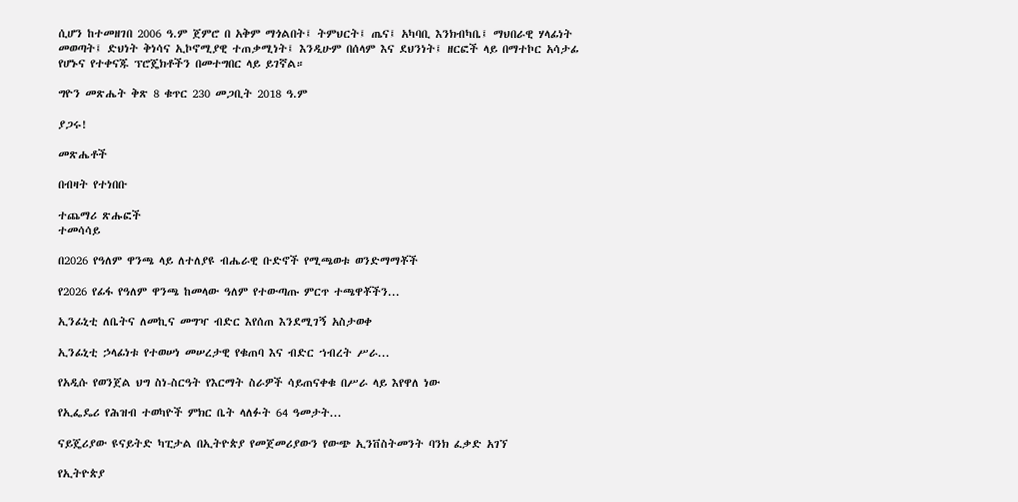ሲሆን ከተመዘገበ 2006 ዓ.ም ጀምሮ በ አቅም ማጎልበት፤ ትምህርት፤ ጤና፤ አካባቢ እንክብካቤ፤ ማህበራዊ ሃላፊነት መወጣት፤ ድህነት ቅነሳና ኢኮኖሚያዊ ተጠቃሚነት፤ እንዲሁም በሰላም እና ደህንነት፤ ዘርፎች ላይ በማተኮር አሳታፊ የሆኑና የተቀናጁ ፕሮጄክቶችን በመተግበር ላይ ይገኛል።

ግዮን መጽሔት ቅጽ 8 ቁጥር 230 መጋቢት 2018 ዓ.ም

ያጋሩ!

መጽሔቶች

በብዛት የተነበቡ

ተጨማሪ ጽሑፎች
ተመሳሳይ

በ2026 የዓለም ዋንጫ ላይ ለተለያዩ ብሔራዊ ቡድኖች የሚጫወቱ ወንድማማቾች

የ2026 የፊፋ የዓለም ዋንጫ ከመላው ዓለም የተውጣጡ ምርጥ ተጫዋቾችን...

ኢንፊኒቲ ለቤትና ለመኪና መግዣ ብድር እየሰጠ እንደሚገኝ አስታወቀ

ኢንፊኒቲ ኃላፊነቱ የተወሠነ መሠረታዊ የቁጠባ እና ብድር ኀብረት ሥራ...

የአዲሱ የወንጀል ህግ ስነ-ስርዓት የእርማት ስራዎች ሳይጠናቀቁ በሥራ ላይ እየዋለ ነው

የኢፌዴሪ የሕዝብ ተወካዮች ምክር ቤት ላለፉት 64 ዓመታት...

ናይጄሪያው ዩናይትድ ካፒታል በኢትዮጵያ የመጀመሪያውን የውጭ ኢንቨስትመንት ባንክ ፈቃድ አገኘ

የኢትዮጵያ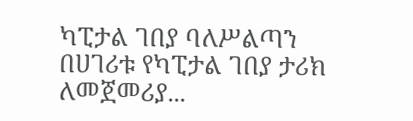ካፒታል ገበያ ባለሥልጣን በሀገሪቱ የካፒታል ገበያ ታሪክ ለመጀመሪያ...